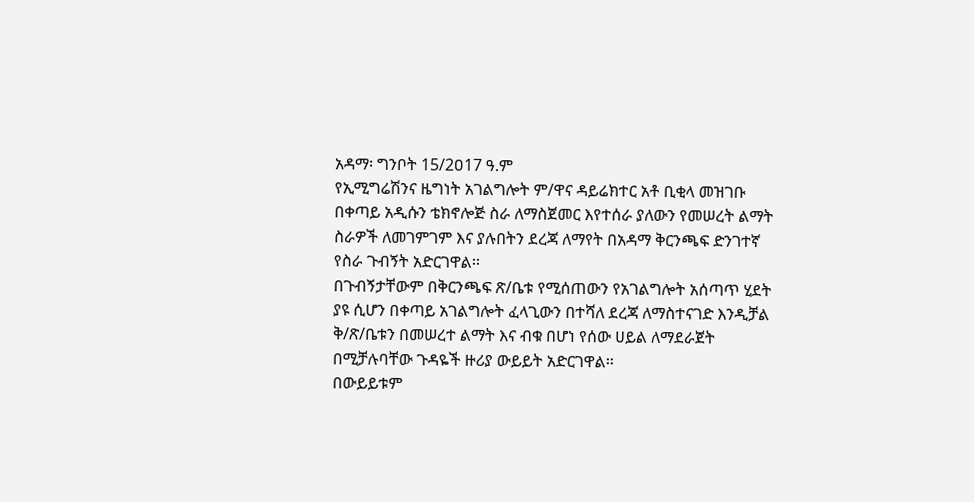አዳማ፡ ግንቦት 15/2ዐ17 ዓ.ም
የኢሚግሬሽንና ዜግነት አገልግሎት ም/ዋና ዳይሬክተር አቶ ቢቂላ መዝገቡ በቀጣይ አዲሱን ቴክኖሎጅ ስራ ለማስጀመር እየተሰራ ያለውን የመሠረት ልማት ስራዎች ለመገምገም እና ያሉበትን ደረጃ ለማየት በአዳማ ቅርንጫፍ ድንገተኛ የስራ ጉብኝት አድርገዋል፡፡
በጉብኝታቸውም በቅርንጫፍ ጽ/ቤቱ የሚሰጠውን የአገልግሎት አሰጣጥ ሂደት ያዩ ሲሆን በቀጣይ አገልግሎት ፈላጊውን በተሻለ ደረጃ ለማስተናገድ እንዲቻል ቅ/ጽ/ቤቱን በመሠረተ ልማት እና ብቁ በሆነ የሰው ሀይል ለማደራጀት በሚቻሉባቸው ጉዳዬች ዙሪያ ውይይት አድርገዋል፡፡
በውይይቱም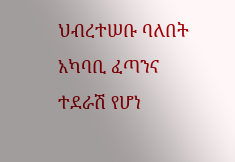ህብረተሠቡ ባለበት አካባቢ ፈጣንና ተደራሽ የሆነ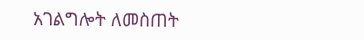አገልግሎት ለመስጠት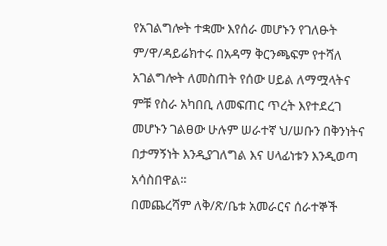የአገልግሎት ተቋሙ እየሰራ መሆኑን የገለፁት ም/ዋ/ዳይሬክተሩ በአዳማ ቅርንጫፍም የተሻለ አገልግሎት ለመስጠት የሰው ሀይል ለማሟላትና ምቹ የስራ አካበቢ ለመፍጠር ጥረት እየተደረገ መሆኑን ገልፀው ሁሉም ሠራተኛ ህ/ሠቡን በቅንነትና በታማኝነት እንዲያገለግል እና ሀላፊነቱን እንዲወጣ አሳስበዋል፡፡
በመጨረሻም ለቅ/ጽ/ቤቱ አመራርና ሰራተኞች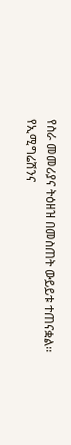የስራ መመሪያና ትዕዘዝ በመስጠት ውይይቱ ተጠናቋል፡፡
የኢሚግሬሽንና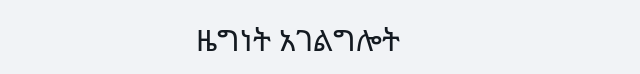ዜግነት አገልግሎት